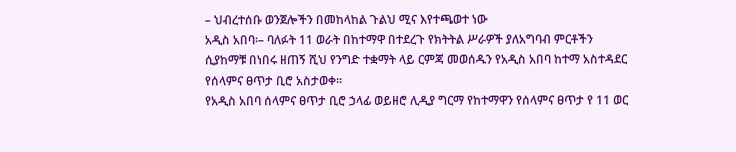– ህብረተሰቡ ወንጀሎችን በመከላከል ጉልህ ሚና እየተጫወተ ነው
አዲስ አበባ፡– ባለፉት 11 ወራት በከተማዋ በተደረጉ የክትትል ሥራዎች ያለአግባብ ምርቶችን ሲያከማቹ በነበሩ ዘጠኝ ሺህ የንግድ ተቋማት ላይ ርምጃ መወሰዱን የአዲስ አበባ ከተማ አስተዳደር የሰላምና ፀጥታ ቢሮ አስታወቀ።
የአዲስ አበባ ሰላምና ፀጥታ ቢሮ ኃላፊ ወይዘሮ ሊዲያ ግርማ የከተማዋን የሰላምና ፀጥታ የ 11 ወር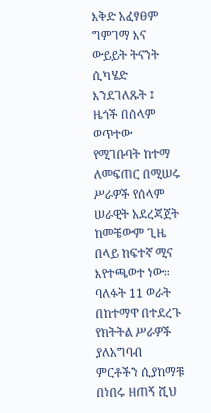እቅድ አፈፃፀም ግምገማ እና ውይይት ትናንት ሲካሄድ እንደገለጹት ፤ ዜጎች በሰላም ወጥተው የሚገቡባት ከተማ ለመፍጠር በሚሠሩ ሥራዎች የሰላም ሠራዊት አደረጃጀት ከመቼውም ጊዜ በላይ ከፍተኛ ሚና እየተጫወተ ነው። ባለፉት 11 ወራት በከተማዋ በተደረጉ የክትትል ሥራዎች ያለአግባብ ምርቶችን ሲያከማቹ በነበሩ ዘጠኝ ሺህ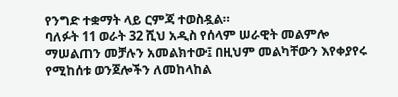የንግድ ተቋማት ላይ ርምጃ ተወስዷል።
ባለፉት 11 ወራት 32 ሺህ አዲስ የሰላም ሠራዊት መልምሎ ማሠልጠን መቻሉን አመልክተው፤ በዚህም መልካቸውን እየቀያየሩ የሚከሰቱ ወንጀሎችን ለመከላከል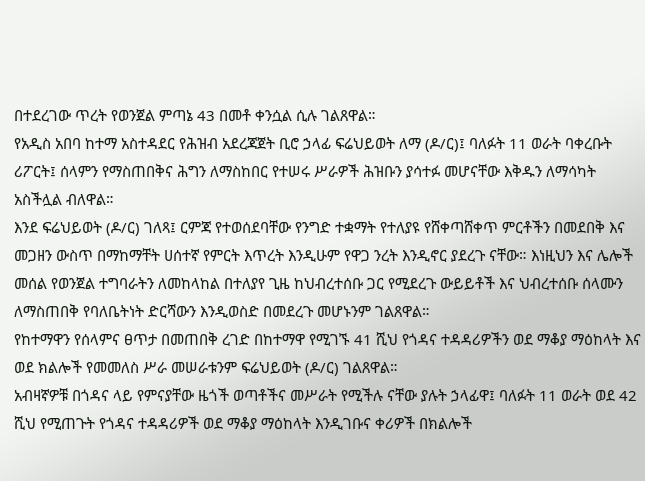በተደረገው ጥረት የወንጀል ምጣኔ 43 በመቶ ቀንሷል ሲሉ ገልጸዋል።
የአዲስ አበባ ከተማ አስተዳደር የሕዝብ አደረጃጀት ቢሮ ኃላፊ ፍሬህይወት ለማ (ዶ/ር)፤ ባለፉት 11 ወራት ባቀረቡት ሪፖርት፤ ሰላምን የማስጠበቅና ሕግን ለማስከበር የተሠሩ ሥራዎች ሕዝቡን ያሳተፉ መሆናቸው እቅዱን ለማሳካት አስችሏል ብለዋል።
እንደ ፍሬህይወት (ዶ/ር) ገለጻ፤ ርምጃ የተወሰደባቸው የንግድ ተቋማት የተለያዩ የሸቀጣሸቀጥ ምርቶችን በመደበቅ እና መጋዘን ውስጥ በማከማቸት ሀሰተኛ የምርት እጥረት እንዲሁም የዋጋ ንረት እንዲኖር ያደረጉ ናቸው። እነዚህን እና ሌሎች መሰል የወንጀል ተግባራትን ለመከላከል በተለያየ ጊዜ ከህብረተሰቡ ጋር የሚደረጉ ውይይቶች እና ህብረተሰቡ ሰላሙን ለማስጠበቅ የባለቤትነት ድርሻውን እንዲወስድ በመደረጉ መሆኑንም ገልጸዋል።
የከተማዋን የሰላምና ፀጥታ በመጠበቅ ረገድ በከተማዋ የሚገኙ 41 ሺህ የጎዳና ተዳዳሪዎችን ወደ ማቆያ ማዕከላት እና ወደ ክልሎች የመመለስ ሥራ መሠራቱንም ፍሬህይወት (ዶ/ር) ገልጸዋል።
አብዛኛዎቹ በጎዳና ላይ የምናያቸው ዜጎች ወጣቶችና መሥራት የሚችሉ ናቸው ያሉት ኃላፊዋ፤ ባለፉት 11 ወራት ወደ 42 ሺህ የሚጠጉት የጎዳና ተዳዳሪዎች ወደ ማቆያ ማዕከላት እንዲገቡና ቀሪዎች በክልሎች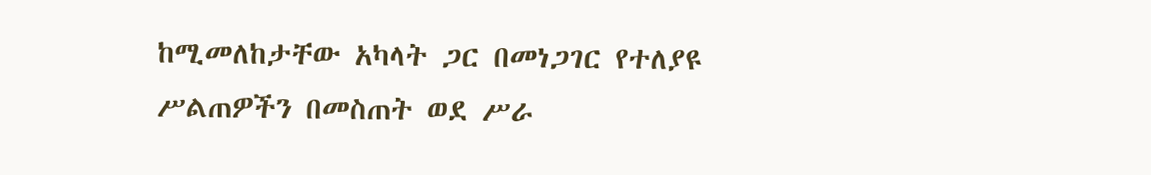ከሚመለከታቸው አካላት ጋር በመነጋገር የተለያዩ ሥልጠዎችን በመስጠት ወደ ሥራ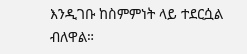እንዲገቡ ከስምምነት ላይ ተደርሷል ብለዋል።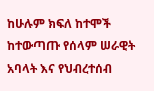ከሁሉም ክፍለ ከተሞች ከተውጣጡ የሰላም ሠራዊት አባላት እና የህብረተሰብ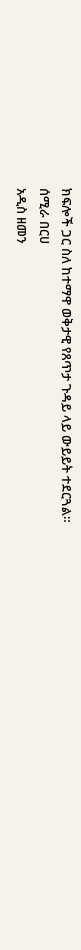ክፍሎች ጋር ስለ ከተማዋ ወቅታዊ የጸጥታ ጉዳይ ላይ ውይይት ተደርጓል።
ሰሚራ በርሀ
አዲስ ዘመን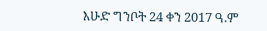እሁድ ግንቦት 24 ቀን 2017 ዓ.ም